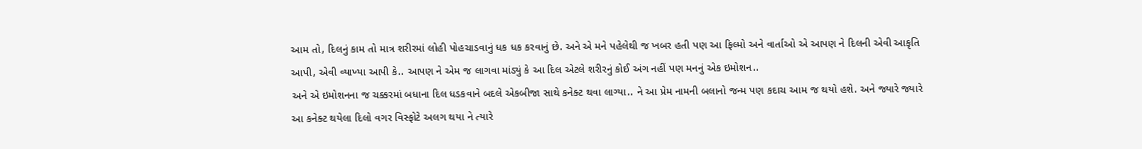આમ તો, દિલનું કામ તો માત્ર શરીરમાં લોહી પોહચાડવાનું ધક ધક કરવાનું છે. અને એ મને પહેલેથી જ ખબર હતી પણ આ ફિલ્મો અને વાર્તાઓ એ આપણ ને દિલની એવી આકૃતિ આપી, એવી વ્યાખ્યા આપી કે.. આપણ ને એમ જ લાગવા માંડ્યું કે આ દિલ એટલે શરીરનું કોઈ અંગ નહીં પણ મનનું એક ઇમોશન..
અને એ ઇમોશનના જ ચક્કરમાં બધાના દિલ ધડકવાને બદલે એકબીજા સાથે કનેક્ટ થવા લાગ્યા.. ને આ પ્રેમ નામની બલાનો જન્મ પણ કદાચ આમ જ થયો હશે. અને જ્યારે જ્યારે આ કનેક્ટ થયેલા દિલો વગર વિસ્ફોટે અલગ થયા ને ત્યારે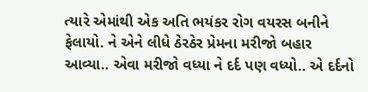ત્યારે એમાંથી એક અતિ ભયંકર રોગ વયરસ બનીને ફેલાયો. ને એને લીધે ઠેરઠેર પ્રેમના મરીજો બહાર આવ્યા.. એવા મરીજો વધ્યા ને દર્દ પણ વધ્યો.. એ દર્દનો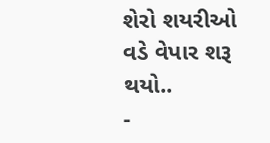શેરો શયરીઓ વડે વેપાર શરૂ થયો..
-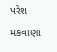પરેશ મકવાણા